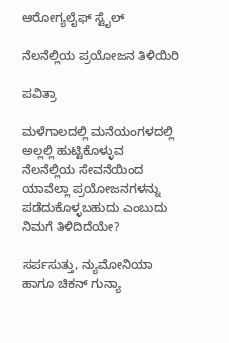ಆರೋಗ್ಯಲೈಫ್ ಸ್ಟೈಲ್

ನೆಲನೆಲ್ಲಿಯ ಪ್ರಯೋಜನ ತಿಳಿಯಿರಿ

ಪವಿತ್ರಾ

ಮಳೆಗಾಲದಲ್ಲಿ ಮನೆಯಂಗಳದಲ್ಲಿ ಅಲ್ಲಲ್ಲಿ ಹುಟ್ಟಿಕೊಳ್ಳುವ ನೆಲನೆಲ್ಲಿಯ ಸೇವನೆಯಿಂದ ಯಾವೆಲ್ಲಾ ಪ್ರಯೋಜನಗಳನ್ನು ಪಡೆದುಕೊಳ್ಳಬಹುದು ಎಂಬುದು ನಿಮಗೆ ತಿಳಿದಿದೆಯೇ?

ಸರ್ಪಸುತ್ತು, ನ್ಯುಮೋನಿಯಾ ಹಾಗೂ ಚಿಕನ್ ಗುನ್ಯಾ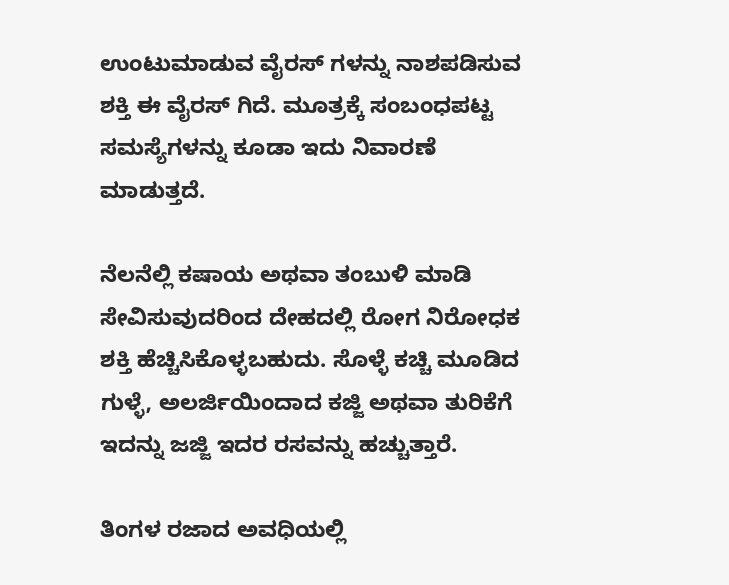ಉಂಟುಮಾಡುವ ವೈರಸ್ ಗಳನ್ನು ನಾಶಪಡಿಸುವ ಶಕ್ತಿ ಈ ವೈರಸ್ ಗಿದೆ. ಮೂತ್ರಕ್ಕೆ ಸಂಬಂಧಪಟ್ಟ ಸಮಸ್ಯೆಗಳನ್ನು ಕೂಡಾ ಇದು ನಿವಾರಣೆ ಮಾಡುತ್ತದೆ.

ನೆಲನೆಲ್ಲಿ ಕಷಾಯ ಅಥವಾ ತಂಬುಳಿ ಮಾಡಿ ಸೇವಿಸುವುದರಿಂದ ದೇಹದಲ್ಲಿ ರೋಗ ನಿರೋಧಕ ಶಕ್ತಿ ಹೆಚ್ಚಿಸಿಕೊಳ್ಳಬಹುದು. ಸೊಳ್ಳೆ ಕಚ್ಚಿ ಮೂಡಿದ ಗುಳ್ಳೆ, ಅಲರ್ಜಿಯಿಂದಾದ ಕಜ್ಜಿ ಅಥವಾ ತುರಿಕೆಗೆ ಇದನ್ನು ಜಜ್ಜಿ ಇದರ ರಸವನ್ನು ಹಚ್ಚುತ್ತಾರೆ.

ತಿಂಗಳ ರಜಾದ ಅವಧಿಯಲ್ಲಿ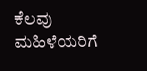ಕೆಲವು ಮಹಿಳೆಯರಿಗೆ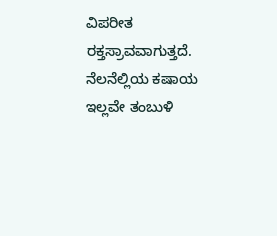ವಿಪರೀತ ರಕ್ತಸ್ರಾವವಾಗುತ್ತದೆ. ನೆಲನೆಲ್ಲಿಯ ಕಷಾಯ ಇಲ್ಲವೇ ತಂಬುಳಿ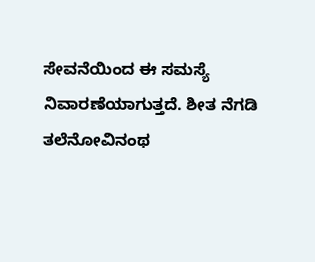ಸೇವನೆಯಿಂದ ಈ ಸಮಸ್ಯೆ ನಿವಾರಣೆಯಾಗುತ್ತದೆ. ಶೀತ ನೆಗಡಿ ತಲೆನೋವಿನಂಥ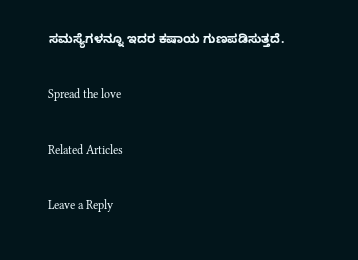ಸಮಸ್ಯೆಗಳನ್ನೂ ಇದರ ಕಷಾಯ ಗುಣಪಡಿಸುತ್ತದೆ.

Spread the love

Related Articles

Leave a Reply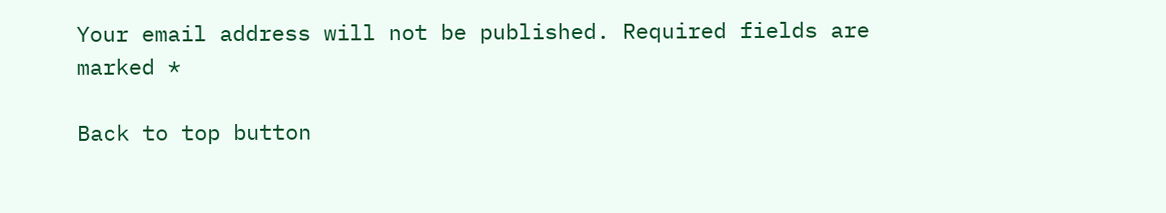Your email address will not be published. Required fields are marked *

Back to top button